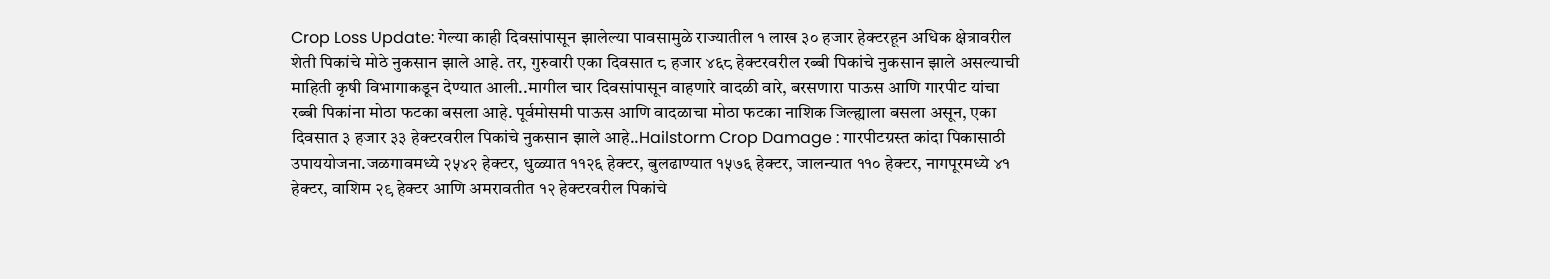Crop Loss Update: गेल्या काही दिवसांपासून झालेल्या पावसामुळे राज्यातील १ लाख ३० हजार हेक्टरहून अधिक क्षेत्रावरील शेती पिकांचे मोठे नुकसान झाले आहे. तर, गुरुवारी एका दिवसात ८ हजार ४६८ हेक्टरवरील रब्बी पिकांचे नुकसान झाले असल्याची माहिती कृषी विभागाकडून देण्यात आली..मागील चार दिवसांपासून वाहणारे वादळी वारे, बरसणारा पाऊस आणि गारपीट यांचा रब्बी पिकांना मोठा फटका बसला आहे. पूर्वमोसमी पाऊस आणि वादळाचा मोठा फटका नाशिक जिल्ह्याला बसला असून, एका दिवसात ३ हजार ३३ हेक्टरवरील पिकांचे नुकसान झाले आहे..Hailstorm Crop Damage : गारपीटग्रस्त कांदा पिकासाठी उपाययोजना.जळगावमध्ये २५४२ हेक्टर, धुळ्यात ११२६ हेक्टर, बुलढाण्यात १५७६ हेक्टर, जालन्यात ११० हेक्टर, नागपूरमध्ये ४१ हेक्टर, वाशिम २९ हेक्टर आणि अमरावतीत १२ हेक्टरवरील पिकांचे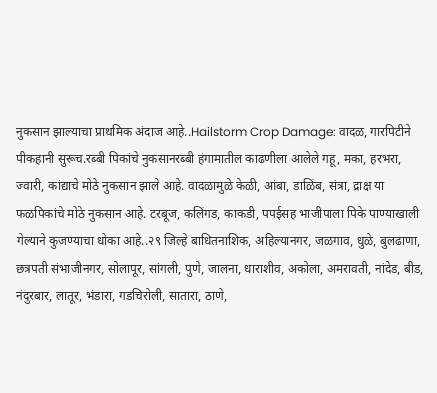नुकसान झाल्याचा प्राथमिक अंदाज आहे..Hailstorm Crop Damage: वादळ, गारपिटीने पीकहानी सुरूच.रब्बी पिकांचे नुकसानरब्बी हंगामातील काढणीला आलेले गहू, मका, हरभरा, ज्वारी, कांद्याचे मोठे नुकसान झाले आहे. वादळामुळे केळी, आंबा, डाळिंब, संत्रा, द्राक्ष या फळपिकांचे मोठे नुकसान आहे. टरबूज, कलिंगड, काकडी, पपईसह भाजीपाला पिके पाण्याखाली गेल्याने कुजण्याचा धोका आहे..२९ जिल्हे बाधितनाशिक, अहिल्यानगर, जळगाव, धुळे, बुलढाणा, छत्रपती संभाजीनगर, सोलापूर, सांगली, पुणे, जालना, धाराशीव, अकोला, अमरावती, नांदेड, बीड, नंदुरबार, लातूर, भंडारा, गडचिरोली, सातारा, ठाणे,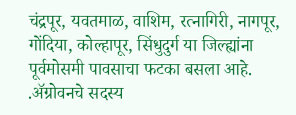चंद्रपूर, यवतमाळ, वाशिम, रत्नागिरी, नागपूर, गोंदिया, कोल्हापूर, सिंधुदुर्ग या जिल्ह्यांना पूर्वमोसमी पावसाचा फटका बसला आहे. .ॲग्रोवनचे सदस्य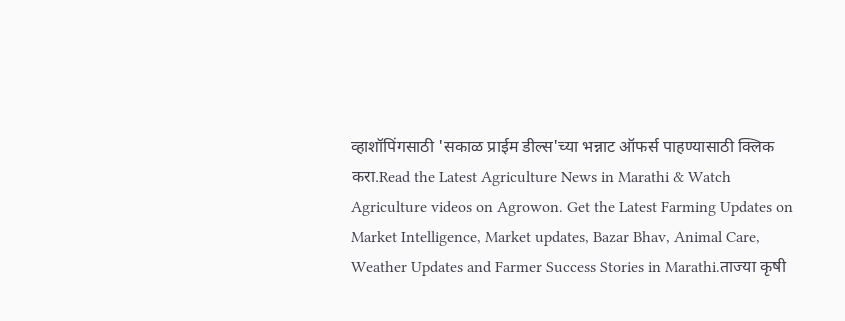व्हाशॉपिंगसाठी 'सकाळ प्राईम डील्स'च्या भन्नाट ऑफर्स पाहण्यासाठी क्लिक करा.Read the Latest Agriculture News in Marathi & Watch Agriculture videos on Agrowon. Get the Latest Farming Updates on Market Intelligence, Market updates, Bazar Bhav, Animal Care, Weather Updates and Farmer Success Stories in Marathi.ताज्या कृषी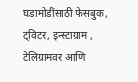घडामोडींसाठी फेसबुक, ट्विटर, इन्स्टाग्राम , टेलिग्रामवर आणि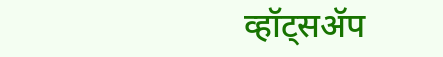व्हॉट्सॲप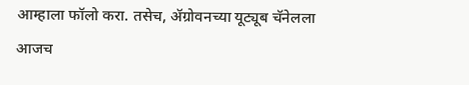आम्हाला फॉलो करा. तसेच, ॲग्रोवनच्या यूट्यूब चॅनेलला आजच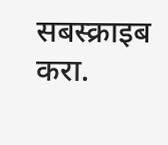सबस्क्राइब करा.